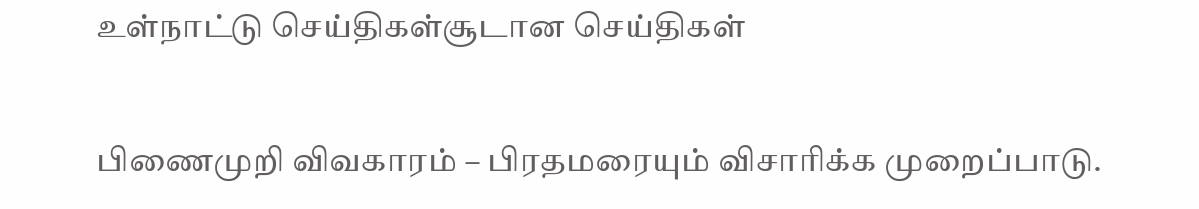உள்நாட்டு செய்திகள்சூடான செய்திகள்

பிணைமுறி விவகாரம் – பிரதமரையும் விசாரிக்க முறைப்பாடு.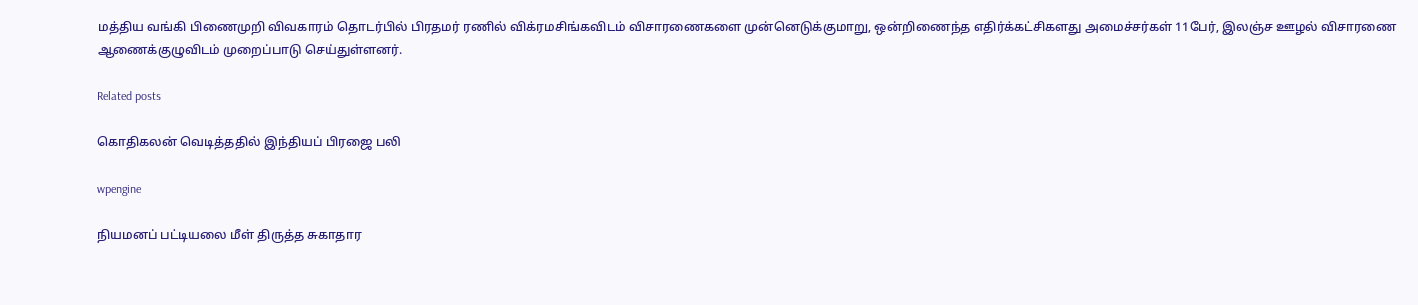மத்திய வங்கி பிணைமுறி விவகாரம் தொடர்பில் பிரதமர் ரணில் விக்ரமசிங்கவிடம் விசாரணைகளை முன்னெடுக்குமாறு, ஒன்றிணைந்த எதிர்க்கட்சிகளது அமைச்சர்கள் 11பேர், இலஞ்ச ஊழல் விசாரணை ஆணைக்குழுவிடம் முறைப்பாடு செய்துள்ளனர்.

Related posts

கொதிகலன் வெடித்ததில் இந்தியப் பிரஜை பலி

wpengine

நியமனப் பட்டியலை மீள் திருத்த சுகாதார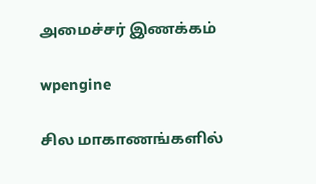அமைச்சர் இணக்கம்

wpengine

சில மாகாணங்களில்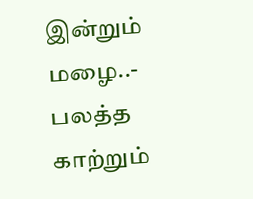இன்றும் மழை..- பலத்த காற்றும்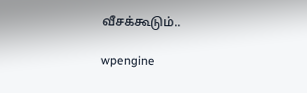வீசக்கூடும்..

wpengine